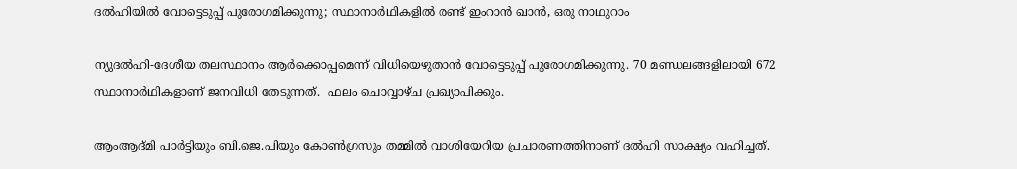ദല്‍ഹിയില്‍ വോട്ടെടുപ്പ് പുരോഗമിക്കുന്നു; സ്ഥാനാര്‍ഥികളില്‍ രണ്ട് ഇംറാന്‍ ഖാന്‍, ഒരു നാഥുറാം

ന്യുദല്‍ഹി-ദേശീയ തലസ്ഥാനം ആര്‍ക്കൊപ്പമെന്ന് വിധിയെഴുതാന്‍ വോട്ടെടുപ്പ് പുരോഗമിക്കുന്നു. 70 മണ്ഡലങ്ങളിലായി 672 സ്ഥാനാര്‍ഥികളാണ് ജനവിധി തേടുന്നത്.  ഫലം ചൊവ്വാഴ്ച പ്രഖ്യാപിക്കും.

ആംആദ്മി പാര്‍ട്ടിയും ബി.ജെ.പിയും കോണ്‍ഗ്രസും തമ്മില്‍ വാശിയേറിയ പ്രചാരണത്തിനാണ് ദല്‍ഹി സാക്ഷ്യം വഹിച്ചത്.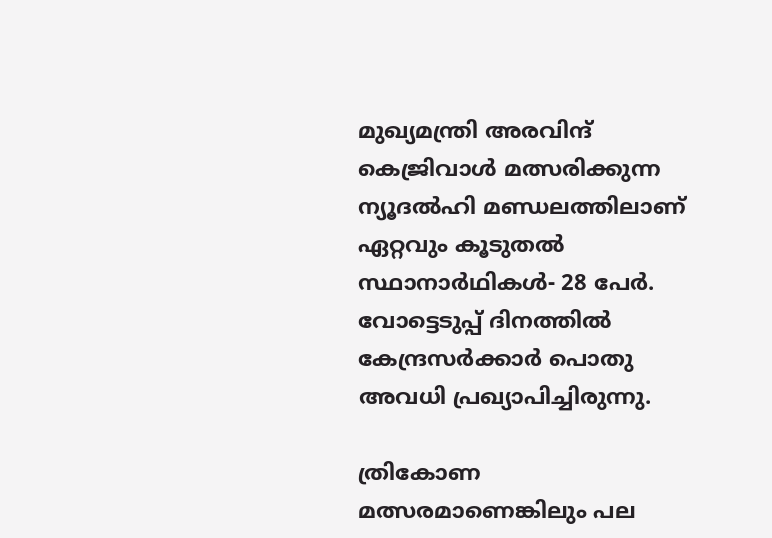മുഖ്യമന്ത്രി അരവിന്ദ് കെജ്രിവാള്‍ മത്സരിക്കുന്ന ന്യൂദല്‍ഹി മണ്ഡലത്തിലാണ് ഏറ്റവും കൂടുതല്‍ സ്ഥാനാര്‍ഥികള്‍- 28 പേര്‍. വോട്ടെടുപ്പ് ദിനത്തില്‍ കേന്ദ്രസര്‍ക്കാര്‍ പൊതു അവധി പ്രഖ്യാപിച്ചിരുന്നു.

ത്രികോണ മത്സരമാണെങ്കിലും പല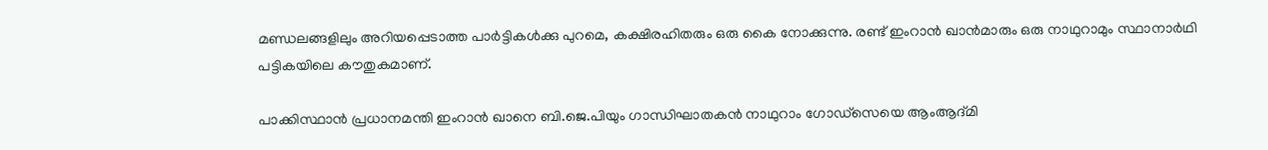മണ്ഡലങ്ങളിലും അറിയപ്പെടാത്ത പാര്‍ട്ടികള്‍ക്കു പുറമെ, കക്ഷിരഹിതരും ഒരു കൈ നോക്കുന്നു. രണ്ട് ഇംറാന്‍ ഖാന്‍മാരും ഒരു നാഥുറാമും സ്ഥാനാര്‍ഥി പട്ടികയിലെ കൗതുകമാണ്.

പാക്കിസ്ഥാന്‍ പ്രധാനമന്തി ഇംറാന്‍ ഖാനെ ബി.ജെ.പിയും ഗാന്ധിഘാതകന്‍ നാഥുറാം ഗോഡ്‌സെയെ ആംആദ്മി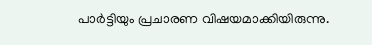പാര്‍ട്ടിയും പ്രചാരണ വിഷയമാക്കിയിരുന്നു.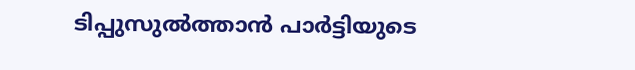ടിപ്പുസുല്‍ത്താന്‍ പാര്‍ട്ടിയുടെ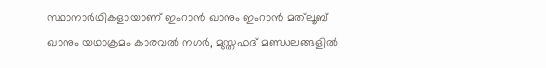സ്ഥാനാര്‍ഥികളായാണ് ഇംറാന്‍ ഖാനും ഇംറാന്‍ മത്‌ലൂബ് ഖാനും യഥാക്രമം കാരവല്‍ നഗര്‍, മുസ്തഫദ് മണ്ഡലങ്ങളില്‍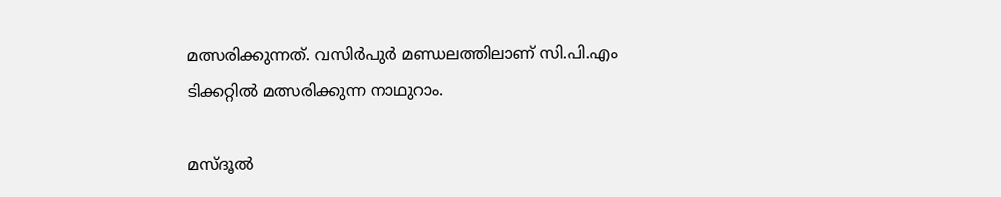മത്സരിക്കുന്നത്. വസിര്‍പുര്‍ മണ്ഡലത്തിലാണ് സി.പി.എം ടിക്കറ്റില്‍ മത്സരിക്കുന്ന നാഥുറാം.

മസ്ദൂല്‍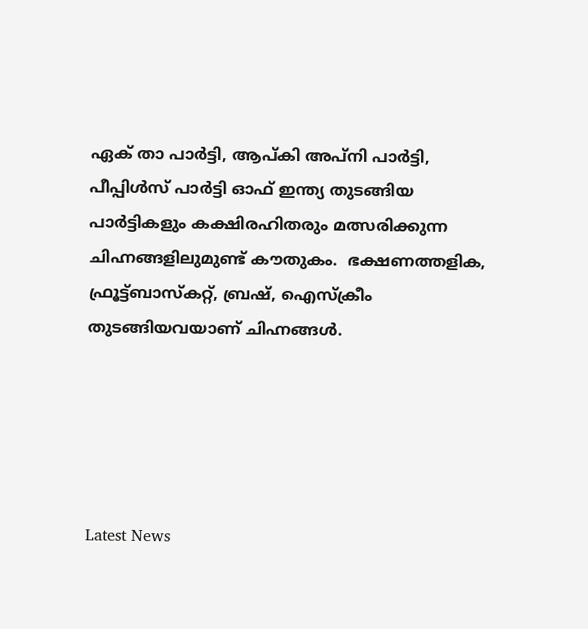ഏക് താ പാര്‍ട്ടി, ആപ്കി അപ്‌നി പാര്‍ട്ടി, പീപ്പിള്‍സ് പാര്‍ട്ടി ഓഫ് ഇന്ത്യ തുടങ്ങിയ പാര്‍ട്ടികളും കക്ഷിരഹിതരും മത്സരിക്കുന്ന ചിഹ്നങ്ങളിലുമുണ്ട് കൗതുകം.  ഭക്ഷണത്തളിക, ഫ്രൂട്ട്ബാസ്‌കറ്റ്, ബ്രഷ്, ഐസ്‌ക്രീം തുടങ്ങിയവയാണ് ചിഹ്നങ്ങള്‍.





Latest News